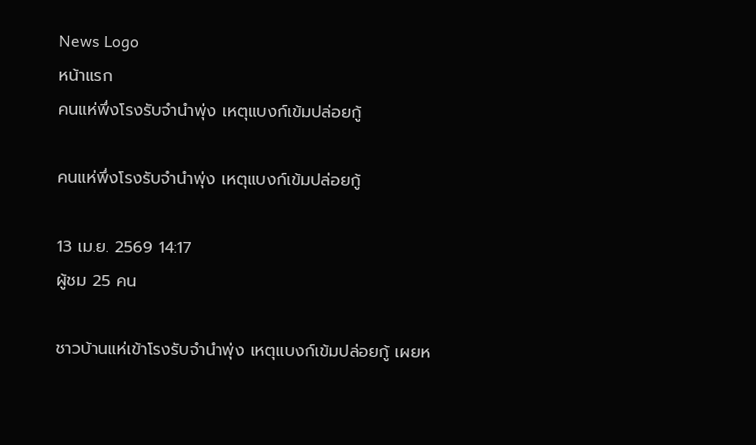News Logo
หน้าแรก
คนแห่พึ่งโรงรับจำนำพุ่ง เหตุแบงก์เข้มปล่อยกู้

คนแห่พึ่งโรงรับจำนำพุ่ง เหตุแบงก์เข้มปล่อยกู้

13 เม.ย. 2569 14:17
ผู้ชม 25 คน

ชาวบ้านแห่เข้าโรงรับจำนำพุ่ง เหตุแบงก์เข้มปล่อยกู้ เผยห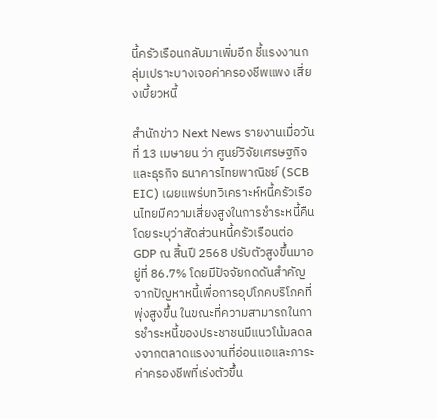นี้ครัวเรือนกลับมาเพิ่มอีก ชี้แรงงานกลุ่มเปราะบางเจอค่าครองชีพแพง เสี่ยงเบี้ยวหนี้

สำนักข่าว Next News รายงานเมื่อวันที่ 13 เมษายน ว่า ศูนย์วิจัยเศรษฐกิจและธุรกิจ ธนาคารไทยพาณิชย์ (SCB EIC) เผยแพร่บทวิเคราะห์หนี้ครัวเรือนไทยมีความเสี่ยงสูงในการชำระหนี้คืน โดยระบุว่าสัดส่วนหนี้ครัวเรือนต่อ GDP ณ สิ้นปี 2568 ปรับตัวสูงขึ้นมาอยู่ที่ 86.7% โดยมีปัจจัยกดดันสำคัญจากปัญหาหนี้เพื่อการอุปโภคบริโภคที่พุ่งสูงขึ้น ในขณะที่ความสามารถในการชำระหนี้ของประชาชนมีแนวโน้มลดลงจากตลาดแรงงานที่อ่อนแอและภาระค่าครองชีพที่เร่งตัวขึ้น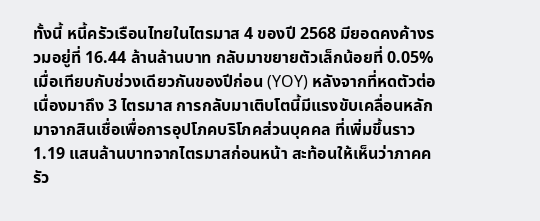ทั้งนี้ หนี้ครัวเรือนไทยในไตรมาส 4 ของปี 2568 มียอดคงค้างรวมอยู่ที่ 16.44 ล้านล้านบาท กลับมาขยายตัวเล็กน้อยที่ 0.05% เมื่อเทียบกับช่วงเดียวกันของปีก่อน (YOY) หลังจากที่หดตัวต่อเนื่องมาถึง 3 ไตรมาส การกลับมาเติบโตนี้มีแรงขับเคลื่อนหลักมาจากสินเชื่อเพื่อการอุปโภคบริโภคส่วนบุคคล ที่เพิ่มขึ้นราว 1.19 แสนล้านบาทจากไตรมาสก่อนหน้า สะท้อนให้เห็นว่าภาคครัว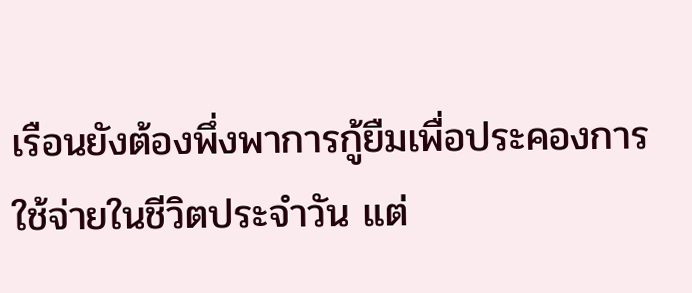เรือนยังต้องพึ่งพาการกู้ยืมเพื่อประคองการใช้จ่ายในชีวิตประจำวัน แต่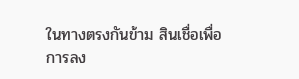ในทางตรงกันข้าม สินเชื่อเพื่อการลง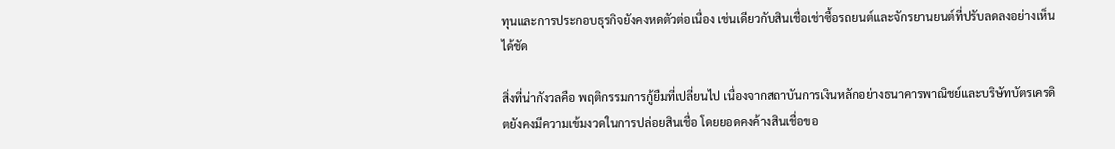ทุนและการประกอบธุรกิจยังคงหดตัวต่อเนื่อง เช่นเดียวกับสินเชื่อเช่าซื้อรถยนต์และจักรยานยนต์ที่ปรับลดลงอย่างเห็นได้ชัด

สิ่งที่น่ากังวลคือ พฤติกรรมการกู้ยืมที่เปลี่ยนไป เนื่องจากสถาบันการเงินหลักอย่างธนาคารพาณิชย์และบริษัทบัตรเครดิตยังคงมีความเข้มงวดในการปล่อยสินเชื่อ โดยยอดคงค้างสินเชื่อขอ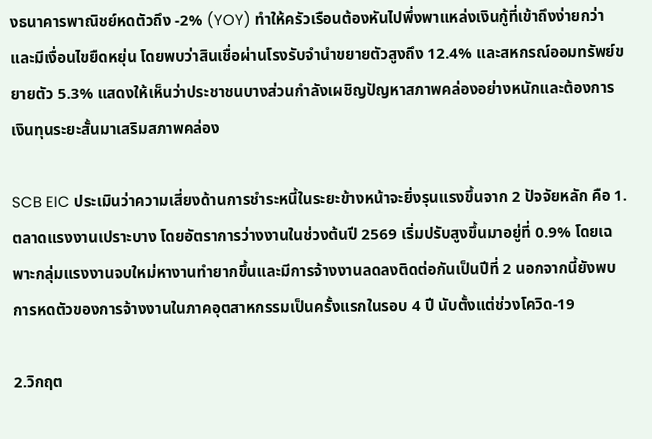งธนาคารพาณิชย์หดตัวถึง -2% (YOY) ทำให้ครัวเรือนต้องหันไปพึ่งพาแหล่งเงินกู้ที่เข้าถึงง่ายกว่า และมีเงื่อนไขยืดหยุ่น โดยพบว่าสินเชื่อผ่านโรงรับจำนำขยายตัวสูงถึง 12.4% และสหกรณ์ออมทรัพย์ขยายตัว 5.3% แสดงให้เห็นว่าประชาชนบางส่วนกำลังเผชิญปัญหาสภาพคล่องอย่างหนักและต้องการเงินทุนระยะสั้นมาเสริมสภาพคล่อง

SCB EIC ประเมินว่าความเสี่ยงด้านการชำระหนี้ในระยะข้างหน้าจะยิ่งรุนแรงขึ้นจาก 2 ปัจจัยหลัก คือ 1.ตลาดแรงงานเปราะบาง โดยอัตราการว่างงานในช่วงต้นปี 2569 เริ่มปรับสูงขึ้นมาอยู่ที่ 0.9% โดยเฉพาะกลุ่มแรงงานจบใหม่หางานทำยากขึ้นและมีการจ้างงานลดลงติดต่อกันเป็นปีที่ 2 นอกจากนี้ยังพบการหดตัวของการจ้างงานในภาคอุตสาหกรรมเป็นครั้งแรกในรอบ 4 ปี นับตั้งแต่ช่วงโควิด-19

2.วิกฤต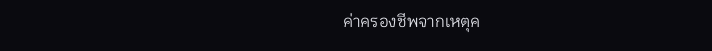ค่าครองชีพจากเหตุค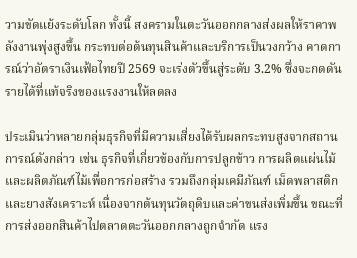วามขัดแย้งระดับโลก ทั้งนี้ สงครามในตะวันออกกลางส่งผลให้ราคาพลังงานพุ่งสูงขึ้น กระทบต่อต้นทุนสินค้าและบริการเป็นวงกว้าง คาดการณ์ว่าอัตราเงินเฟ้อไทยปี 2569 จะเร่งตัวขึ้นสู่ระดับ 3.2% ซึ่งจะกดดันรายได้ที่แท้จริงของแรงงานให้ลดลง

ประเมินว่าหลายกลุ่มธุรกิจที่มีความเสี่ยงได้รับผลกระทบสูงจากสถานการณ์ดังกล่าว เช่น ธุรกิจที่เกี่ยวข้องกับการปลูกข้าว การผลิตแผ่นไม้และผลิตภัณฑ์ไม้เพื่อการก่อสร้าง รวมถึงกลุ่มเคมีภัณฑ์ เม็ดพลาสติก และยางสังเคราะห์ เนื่องจากต้นทุนวัตถุดิบและค่าขนส่งเพิ่มขึ้น ขณะที่การส่งออกสินค้าไปตลาดตะวันออกกลางถูกจำกัด แรง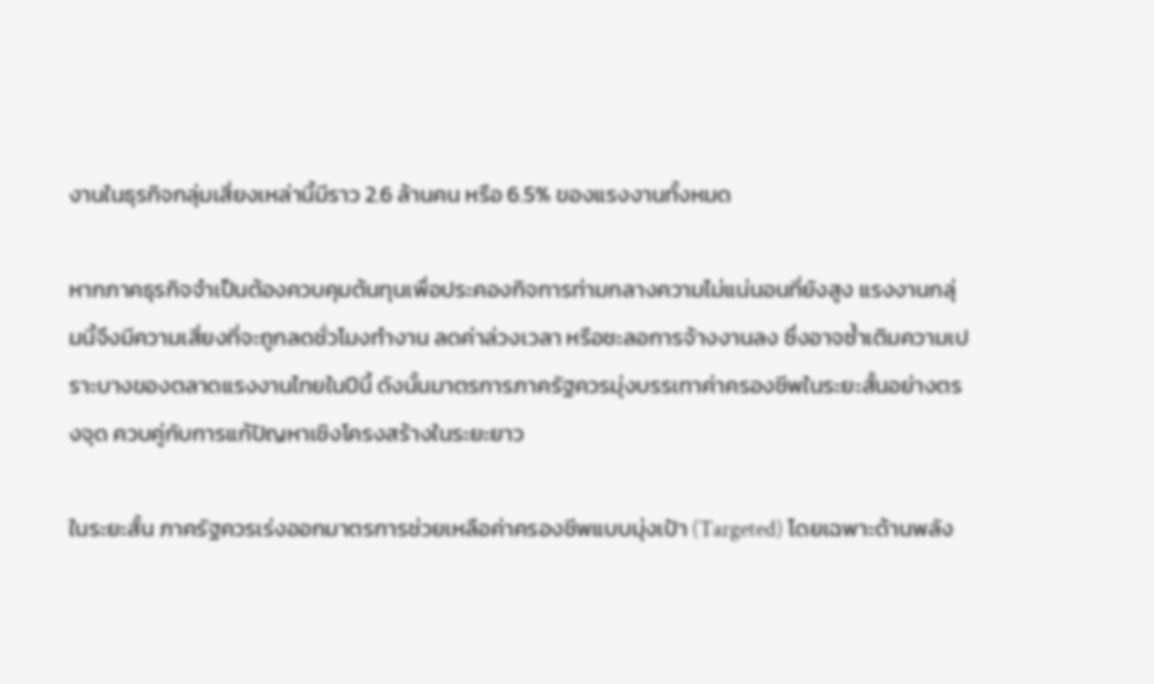งานในธุรกิจกลุ่มเสี่ยงเหล่านี้มีราว 2.6 ล้านคน หรือ 6.5% ของแรงงานทั้งหมด

หากภาคธุรกิจจำเป็นต้องควบคุมต้นทุนเพื่อประคองกิจการท่ามกลางความไม่แน่นอนที่ยังสูง แรงงานกลุ่มนี้จึงมีความเสี่ยงที่จะถูกลดชั่วโมงทำงาน ลดค่าล่วงเวลา หรือชะลอการจ้างงานลง ซึ่งอาจซ้ำเติมความเปราะบางของตลาดแรงงานไทยในปีนี้ ดังนั้นมาตรการภาครัฐควรมุ่งบรรเทาค่าครองชีพในระยะสั้นอย่างตรงจุด ควบคู่กับการแก้ปัญหาเชิงโครงสร้างในระยะยาว

ในระยะสั้น ภาครัฐควรเร่งออกมาตรการช่วยเหลือค่าครองชีพแบบมุ่งเป้า (Targeted) โดยเฉพาะด้านพลัง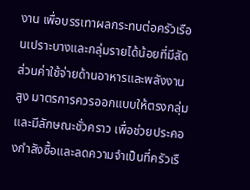งาน เพื่อบรรเทาผลกระทบต่อครัวเรือนเปราะบางและกลุ่มรายได้น้อยที่มีสัดส่วนค่าใช้จ่ายด้านอาหารและพลังงานสูง มาตรการควรออกแบบให้ตรงกลุ่มและมีลักษณะชั่วคราว เพื่อช่วยประคองกำลังซื้อและลดความจำเป็นที่ครัวเรื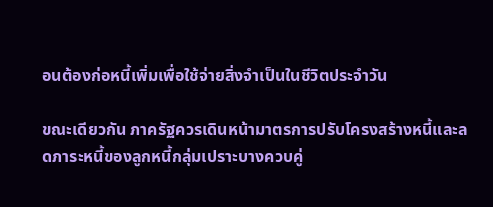อนต้องก่อหนี้เพิ่มเพื่อใช้จ่ายสิ่งจำเป็นในชีวิตประจำวัน

ขณะเดียวกัน ภาครัฐควรเดินหน้ามาตรการปรับโครงสร้างหนี้และลดภาระหนี้ของลูกหนี้กลุ่มเปราะบางควบคู่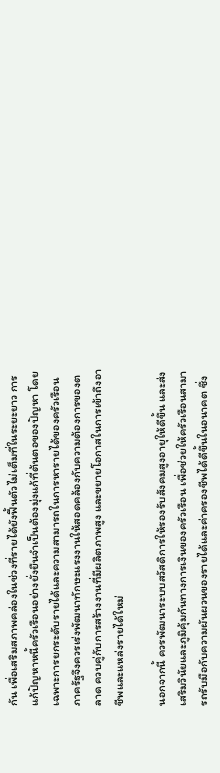กัน เพื่อเสริมสภาพคล่องในช่วงที่รายได้ยังฟื้นตัวไม่เต็มที่ในระยะยาว การแก้ปัญหาหนี้ครัวเรือนอย่างยั่งยืนจำเป็นต้องมุ่งแก้ที่ต้นตอของปัญหา โดยเฉพาะการยกระดับรายได้และความสามารถในการหารายได้ของครัวเรือน ภาครัฐจึงควรเร่งพัฒนาทักษะแรงงานให้สอดคล้องกับความต้องการของตลาด ควบคู่กับการสร้างงานที่มีผลิตภาพสูง และขยายโอกาสในการเข้าถึงอาชีพและแหล่งรายได้ใหม่

นอกจากนี้ ควรพัฒนาระบบสวัสดิการให้รองรับสังคมสูงอายุให้ดีขึ้น และส่งเสริมวินัยและภูมิคุ้มกันทางการเงินของครัวเรือน เพื่อช่วยให้ครัวเรือนสามารถรับมือกับความผันผวนของรายได้และค่าครองชีพได้ดีขึ้นในอนาคต ซึ่ง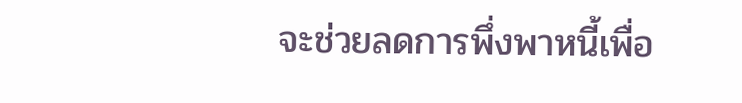จะช่วยลดการพึ่งพาหนี้เพื่อ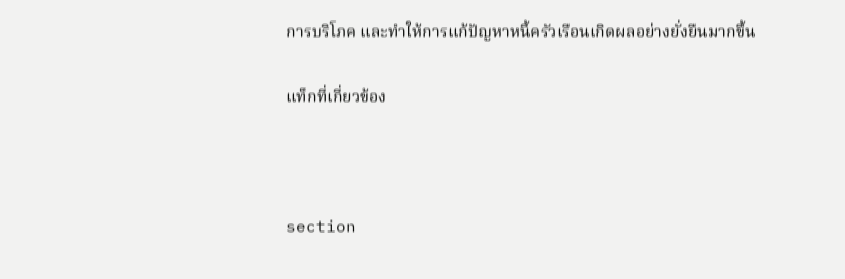การบริโภค และทำให้การแก้ปัญหาหนี้ครัวเรือนเกิดผลอย่างยั่งยืนมากขึ้น

แท็กที่เกี่ยวข้อง



section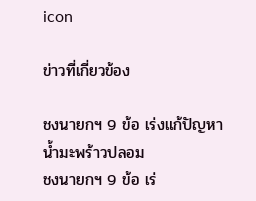icon

ข่าวที่เกี่ยวข้อง

ชงนายกฯ 9 ข้อ เร่งแก้ปัญหาน้ำมะพร้าวปลอม
ชงนายกฯ 9 ข้อ เร่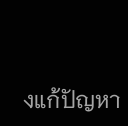งแก้ปัญหา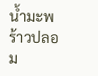น้ำมะพร้าวปลอม